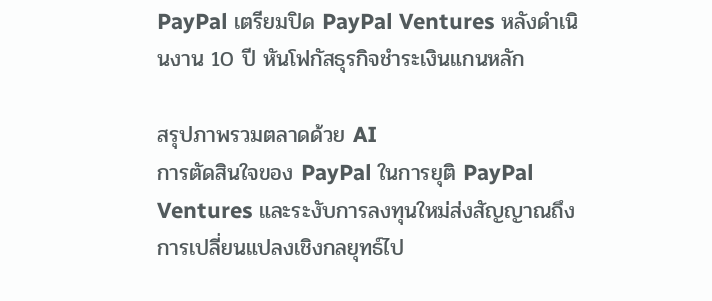PayPal เตรียมปิด PayPal Ventures หลังดำเนินงาน 10 ปี หันโฟกัสธุรกิจชำระเงินแกนหลัก

สรุปภาพรวมตลาดด้วย AI
การตัดสินใจของ PayPal ในการยุติ PayPal Ventures และระงับการลงทุนใหม่ส่งสัญญาณถึงการเปลี่ยนแปลงเชิงกลยุทธ์ไป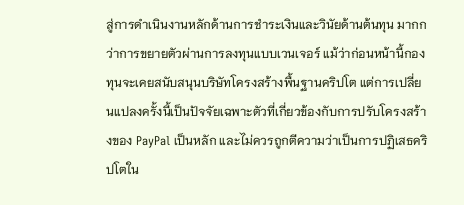สู่การดำเนินงานหลักด้านการชำระเงินและวินัยด้านต้นทุน มากกว่าการขยายตัวผ่านการลงทุนแบบเวนเจอร์ แม้ว่าก่อนหน้านี้กองทุนจะเคยสนับสนุนบริษัทโครงสร้างพื้นฐานคริปโต แต่การเปลี่ยนแปลงครั้งนี้เป็นปัจจัยเฉพาะตัวที่เกี่ยวข้องกับการปรับโครงสร้างของ PayPal เป็นหลัก และไม่ควรถูกตีความว่าเป็นการปฏิเสธคริปโตใน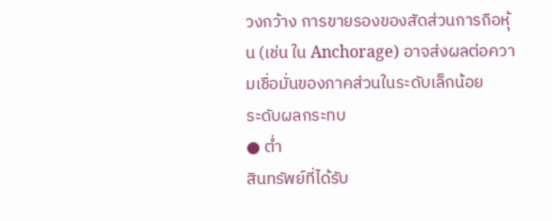วงกว้าง การขายรองของสัดส่วนการถือหุ้น (เช่น ใน Anchorage) อาจส่งผลต่อความเชื่อมั่นของภาคส่วนในระดับเล็กน้อย
ระดับผลกระทบ
● ต่ำ
สินทรัพย์ที่ได้รับ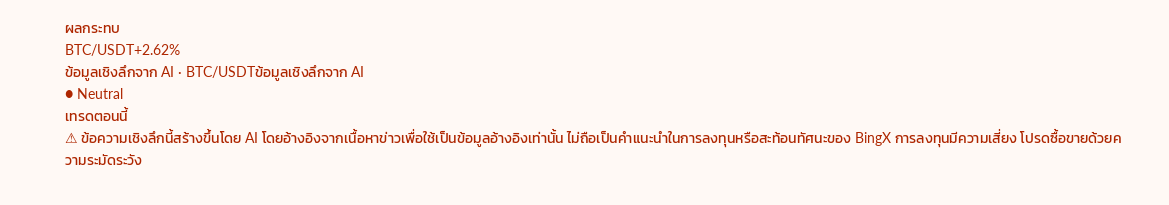ผลกระทบ
BTC/USDT+2.62%
ข้อมูลเชิงลึกจาก AI · BTC/USDTข้อมูลเชิงลึกจาก AI
● Neutral
เทรดตอนนี้
⚠ ข้อความเชิงลึกนี้สร้างขึ้นโดย AI โดยอ้างอิงจากเนื้อหาข่าวเพื่อใช้เป็นข้อมูลอ้างอิงเท่านั้น ไม่ถือเป็นคำแนะนำในการลงทุนหรือสะท้อนทัศนะของ BingX การลงทุนมีความเสี่ยง โปรดซื้อขายด้วยความระมัดระวัง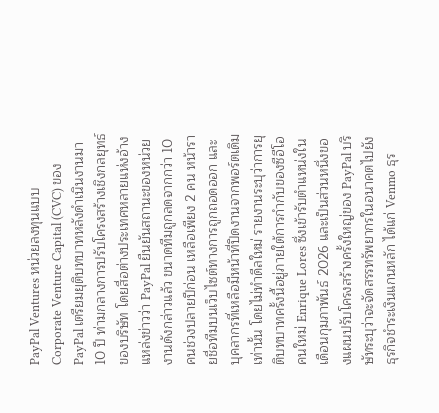PayPal Ventures หน่วยลงทุนแบบ Corporate Venture Capital (CVC) ของ PayPal เตรียมยุติบทบาทหลังดำเนินงานมา 10 ปี ท่ามกลางการปรับโครงสร้างเชิงกลยุทธ์ของบริษัท โดยสื่อต่างประเทศหลายแห่งอ้างแหล่งข่าวว่า PayPal ยืนยันสถานะของหน่วยงานดังกล่าวแล้ว ขนาดทีมถูกลดจากกว่า 10 คนช่วงปลายปีก่อน เหลือเพียง 2 คน หน้ารายชื่อทีมบนเว็บไซต์ทางการถูกถอดออก และบุคลากรที่เหลือมีหน้าที่ปิดงานจากพอร์ตเดิมเท่านั้น โดยไม่ทำดีลใหม่ รายงานระบุว่าการยุติบทบาทครั้งนี้อยู่ภายใต้การกำกับของซีอีโอคนใหม่ Enrique Lores ซึ่งเข้ารับตำแหน่งในเดือนกุมภาพันธ์ 2026 และเป็นส่วนหนึ่งของแผนปรับโครงสร้างครั้งใหญ่ของ PayPal บริษัทระบุว่าจะจัดสรรทรัพยากรในอนาคตไปยังธุรกิจชำระเงินแกนหลัก ได้แก่ Venmo ธุร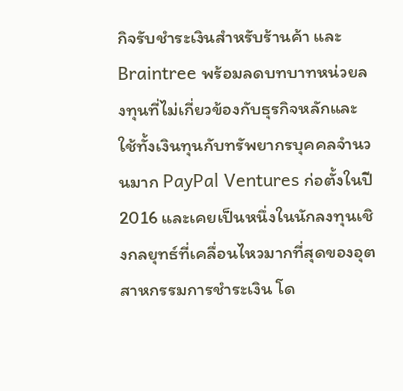กิจรับชำระเงินสำหรับร้านค้า และ Braintree พร้อมลดบทบาทหน่วยลงทุนที่ไม่เกี่ยวข้องกับธุรกิจหลักและใช้ทั้งเงินทุนกับทรัพยากรบุคคลจำนวนมาก PayPal Ventures ก่อตั้งในปี 2016 และเคยเป็นหนึ่งในนักลงทุนเชิงกลยุทธ์ที่เคลื่อนไหวมากที่สุดของอุตสาหกรรมการชำระเงิน โด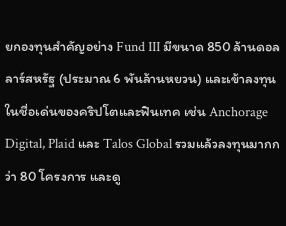ยกองทุนสำคัญอย่าง Fund III มีขนาด 850 ล้านดอลลาร์สหรัฐ (ประมาณ 6 พันล้านหยวน) และเข้าลงทุนในชื่อเด่นของคริปโตและฟินเทค เช่น Anchorage Digital, Plaid และ Talos Global รวมแล้วลงทุนมากกว่า 80 โครงการ และดู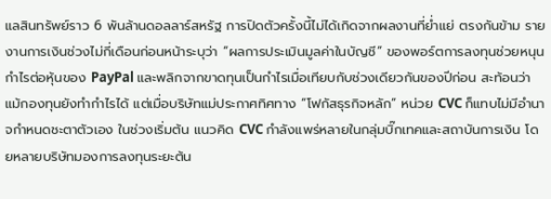แลสินทรัพย์ราว 6 พันล้านดอลลาร์สหรัฐ การปิดตัวครั้งนี้ไม่ได้เกิดจากผลงานที่ย่ำแย่ ตรงกันข้าม รายงานการเงินช่วงไม่กี่เดือนก่อนหน้าระบุว่า “ผลการประเมินมูลค่าในบัญชี” ของพอร์ตการลงทุนช่วยหนุนกำไรต่อหุ้นของ PayPal และพลิกจากขาดทุนเป็นกำไรเมื่อเทียบกับช่วงเดียวกันของปีก่อน สะท้อนว่าแม้กองทุนยังทำกำไรได้ แต่เมื่อบริษัทแม่ประกาศทิศทาง “โฟกัสธุรกิจหลัก” หน่วย CVC ก็แทบไม่มีอำนาจกำหนดชะตาตัวเอง ในช่วงเริ่มต้น แนวคิด CVC กำลังแพร่หลายในกลุ่มบิ๊กเทคและสถาบันการเงิน โดยหลายบริษัทมองการลงทุนระยะต้น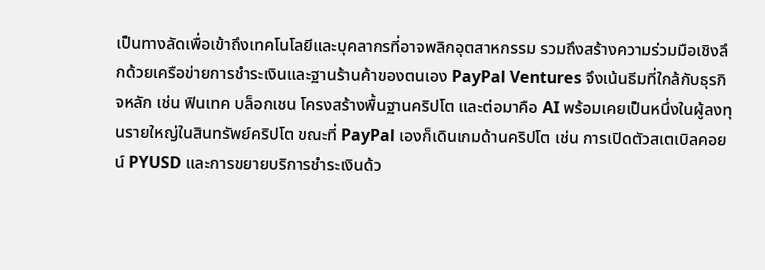เป็นทางลัดเพื่อเข้าถึงเทคโนโลยีและบุคลากรที่อาจพลิกอุตสาหกรรม รวมถึงสร้างความร่วมมือเชิงลึกด้วยเครือข่ายการชำระเงินและฐานร้านค้าของตนเอง PayPal Ventures จึงเน้นธีมที่ใกล้กับธุรกิจหลัก เช่น ฟินเทค บล็อกเชน โครงสร้างพื้นฐานคริปโต และต่อมาคือ AI พร้อมเคยเป็นหนึ่งในผู้ลงทุนรายใหญ่ในสินทรัพย์คริปโต ขณะที่ PayPal เองก็เดินเกมด้านคริปโต เช่น การเปิดตัวสเตเบิลคอยน์ PYUSD และการขยายบริการชำระเงินด้ว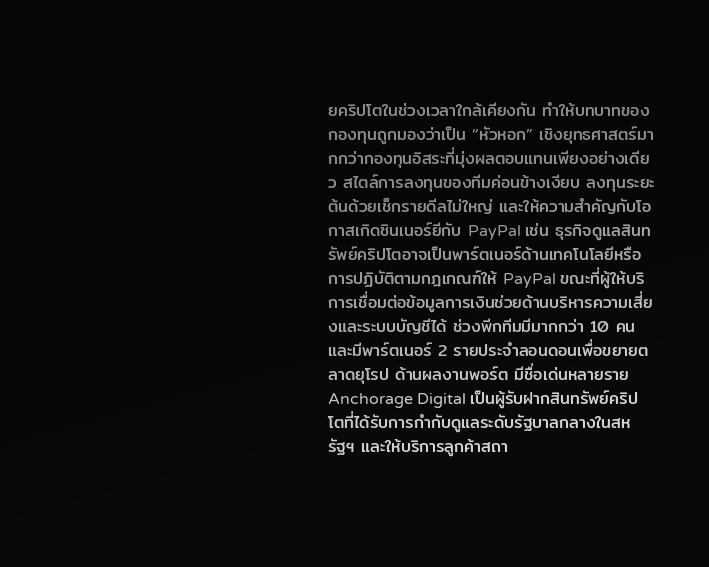ยคริปโตในช่วงเวลาใกล้เคียงกัน ทำให้บทบาทของกองทุนถูกมองว่าเป็น “หัวหอก” เชิงยุทธศาสตร์มากกว่ากองทุนอิสระที่มุ่งผลตอบแทนเพียงอย่างเดียว สไตล์การลงทุนของทีมค่อนข้างเงียบ ลงทุนระยะต้นด้วยเช็กรายดีลไม่ใหญ่ และให้ความสำคัญกับโอกาสเกิดซินเนอร์ยีกับ PayPal เช่น ธุรกิจดูแลสินทรัพย์คริปโตอาจเป็นพาร์ตเนอร์ด้านเทคโนโลยีหรือการปฏิบัติตามกฎเกณฑ์ให้ PayPal ขณะที่ผู้ให้บริการเชื่อมต่อข้อมูลการเงินช่วยด้านบริหารความเสี่ยงและระบบบัญชีได้ ช่วงพีกทีมมีมากกว่า 10 คน และมีพาร์ตเนอร์ 2 รายประจำลอนดอนเพื่อขยายตลาดยุโรป ด้านผลงานพอร์ต มีชื่อเด่นหลายราย Anchorage Digital เป็นผู้รับฝากสินทรัพย์คริปโตที่ได้รับการกำกับดูแลระดับรัฐบาลกลางในสหรัฐฯ และให้บริการลูกค้าสถา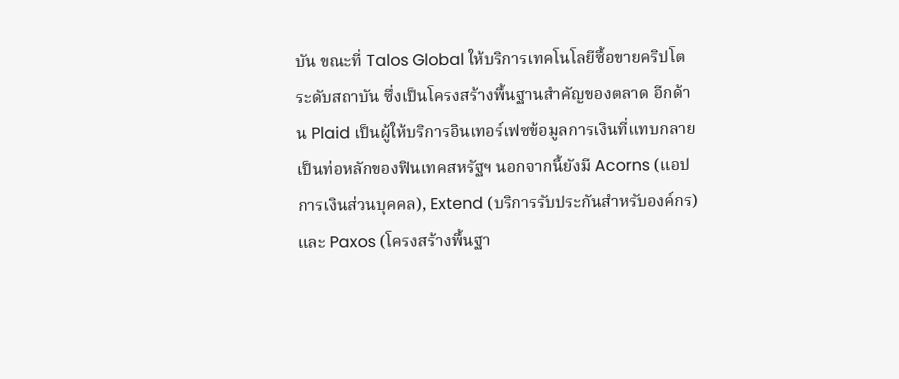บัน ขณะที่ Talos Global ให้บริการเทคโนโลยีซื้อขายคริปโตระดับสถาบัน ซึ่งเป็นโครงสร้างพื้นฐานสำคัญของตลาด อีกด้าน Plaid เป็นผู้ให้บริการอินเทอร์เฟซข้อมูลการเงินที่แทบกลายเป็นท่อหลักของฟินเทคสหรัฐฯ นอกจากนี้ยังมี Acorns (แอปการเงินส่วนบุคคล), Extend (บริการรับประกันสำหรับองค์กร) และ Paxos (โครงสร้างพื้นฐา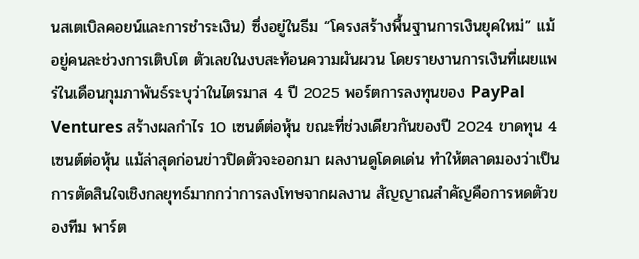นสเตเบิลคอยน์และการชำระเงิน) ซึ่งอยู่ในธีม “โครงสร้างพื้นฐานการเงินยุคใหม่” แม้อยู่คนละช่วงการเติบโต ตัวเลขในงบสะท้อนความผันผวน โดยรายงานการเงินที่เผยแพร่ในเดือนกุมภาพันธ์ระบุว่าในไตรมาส 4 ปี 2025 พอร์ตการลงทุนของ PayPal Ventures สร้างผลกำไร 10 เซนต์ต่อหุ้น ขณะที่ช่วงเดียวกันของปี 2024 ขาดทุน 4 เซนต์ต่อหุ้น แม้ล่าสุดก่อนข่าวปิดตัวจะออกมา ผลงานดูโดดเด่น ทำให้ตลาดมองว่าเป็นการตัดสินใจเชิงกลยุทธ์มากกว่าการลงโทษจากผลงาน สัญญาณสำคัญคือการหดตัวของทีม พาร์ต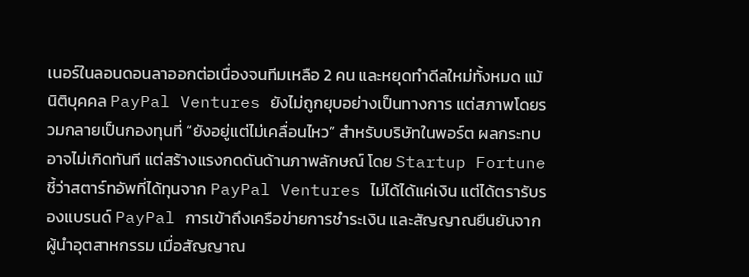เนอร์ในลอนดอนลาออกต่อเนื่องจนทีมเหลือ 2 คน และหยุดทำดีลใหม่ทั้งหมด แม้นิติบุคคล PayPal Ventures ยังไม่ถูกยุบอย่างเป็นทางการ แต่สภาพโดยรวมกลายเป็นกองทุนที่ “ยังอยู่แต่ไม่เคลื่อนไหว” สำหรับบริษัทในพอร์ต ผลกระทบอาจไม่เกิดทันที แต่สร้างแรงกดดันด้านภาพลักษณ์ โดย Startup Fortune ชี้ว่าสตาร์ทอัพที่ได้ทุนจาก PayPal Ventures ไม่ได้ได้แค่เงิน แต่ได้ตรารับรองแบรนด์ PayPal การเข้าถึงเครือข่ายการชำระเงิน และสัญญาณยืนยันจากผู้นำอุตสาหกรรม เมื่อสัญญาณ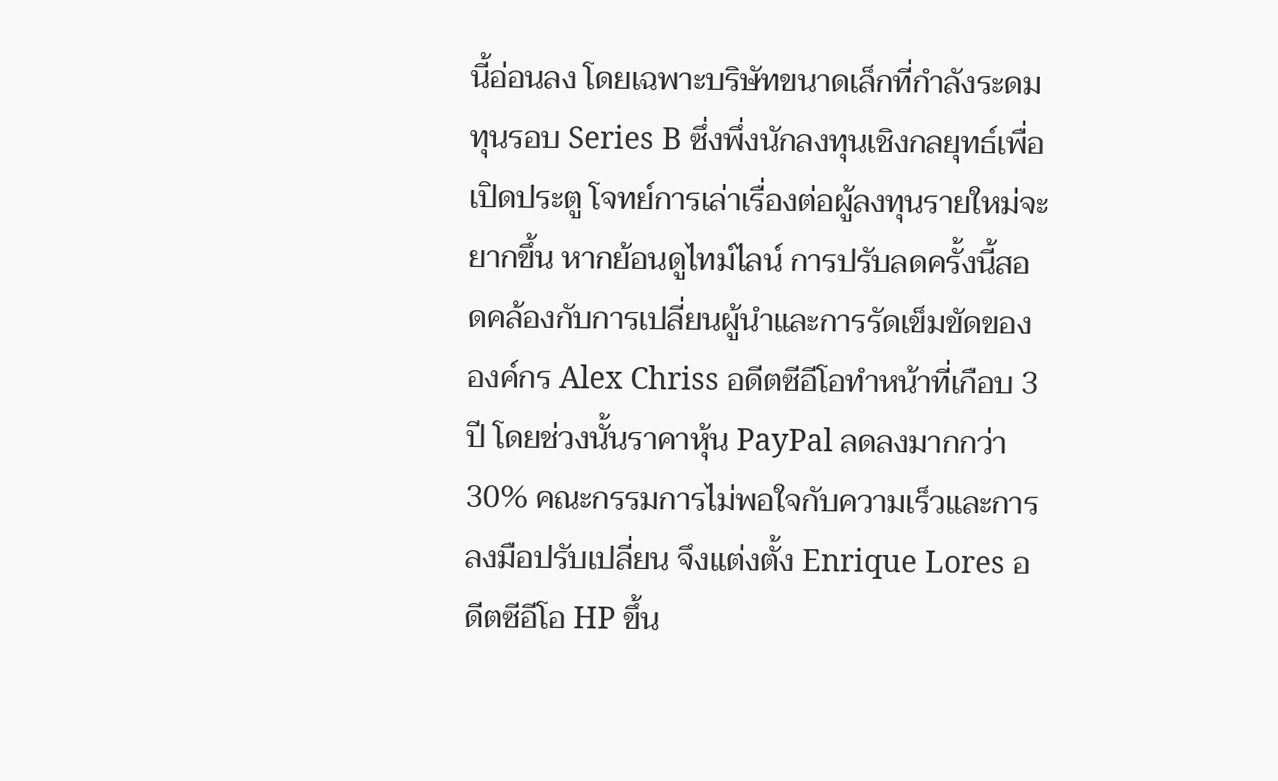นี้อ่อนลง โดยเฉพาะบริษัทขนาดเล็กที่กำลังระดมทุนรอบ Series B ซึ่งพึ่งนักลงทุนเชิงกลยุทธ์เพื่อเปิดประตู โจทย์การเล่าเรื่องต่อผู้ลงทุนรายใหม่จะยากขึ้น หากย้อนดูไทม์ไลน์ การปรับลดครั้งนี้สอดคล้องกับการเปลี่ยนผู้นำและการรัดเข็มขัดขององค์กร Alex Chriss อดีตซีอีโอทำหน้าที่เกือบ 3 ปี โดยช่วงนั้นราคาหุ้น PayPal ลดลงมากกว่า 30% คณะกรรมการไม่พอใจกับความเร็วและการลงมือปรับเปลี่ยน จึงแต่งตั้ง Enrique Lores อดีตซีอีโอ HP ขึ้น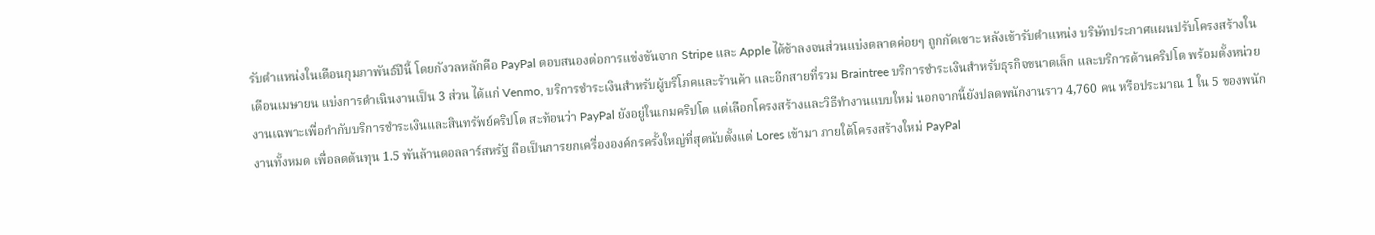รับตำแหน่งในเดือนกุมภาพันธ์ปีนี้ โดยกังวลหลักคือ PayPal ตอบสนองต่อการแข่งขันจาก Stripe และ Apple ได้ช้าลงจนส่วนแบ่งตลาดค่อยๆ ถูกกัดเซาะ หลังเข้ารับตำแหน่ง บริษัทประกาศแผนปรับโครงสร้างในเดือนเมษายน แบ่งการดำเนินงานเป็น 3 ส่วน ได้แก่ Venmo, บริการชำระเงินสำหรับผู้บริโภคและร้านค้า และอีกสายที่รวม Braintree บริการชำระเงินสำหรับธุรกิจขนาดเล็ก และบริการด้านคริปโต พร้อมตั้งหน่วยงานเฉพาะเพื่อกำกับบริการชำระเงินและสินทรัพย์คริปโต สะท้อนว่า PayPal ยังอยู่ในเกมคริปโต แต่เลือกโครงสร้างและวิธีทำงานแบบใหม่ นอกจากนี้ยังปลดพนักงานราว 4,760 คน หรือประมาณ 1 ใน 5 ของพนักงานทั้งหมด เพื่อลดต้นทุน 1.5 พันล้านดอลลาร์สหรัฐ ถือเป็นการยกเครื่ององค์กรครั้งใหญ่ที่สุดนับตั้งแต่ Lores เข้ามา ภายใต้โครงสร้างใหม่ PayPal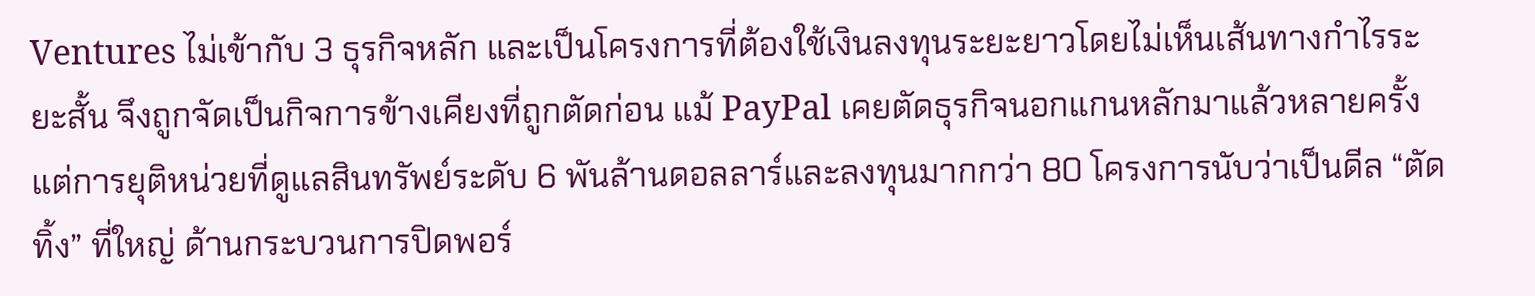Ventures ไม่เข้ากับ 3 ธุรกิจหลัก และเป็นโครงการที่ต้องใช้เงินลงทุนระยะยาวโดยไม่เห็นเส้นทางกำไรระยะสั้น จึงถูกจัดเป็นกิจการข้างเคียงที่ถูกตัดก่อน แม้ PayPal เคยตัดธุรกิจนอกแกนหลักมาแล้วหลายครั้ง แต่การยุติหน่วยที่ดูแลสินทรัพย์ระดับ 6 พันล้านดอลลาร์และลงทุนมากกว่า 80 โครงการนับว่าเป็นดีล “ตัดทิ้ง” ที่ใหญ่ ด้านกระบวนการปิดพอร์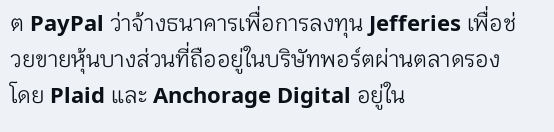ต PayPal ว่าจ้างธนาคารเพื่อการลงทุน Jefferies เพื่อช่วยขายหุ้นบางส่วนที่ถืออยู่ในบริษัทพอร์ตผ่านตลาดรอง โดย Plaid และ Anchorage Digital อยู่ใน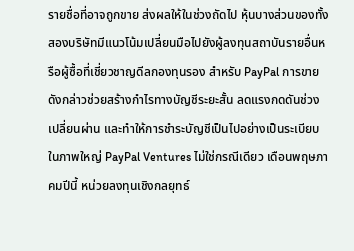รายชื่อที่อาจถูกขาย ส่งผลให้ในช่วงถัดไป หุ้นบางส่วนของทั้งสองบริษัทมีแนวโน้มเปลี่ยนมือไปยังผู้ลงทุนสถาบันรายอื่นหรือผู้ซื้อที่เชี่ยวชาญดีลกองทุนรอง สำหรับ PayPal การขายดังกล่าวช่วยสร้างกำไรทางบัญชีระยะสั้น ลดแรงกดดันช่วงเปลี่ยนผ่าน และทำให้การชำระบัญชีเป็นไปอย่างเป็นระเบียบ ในภาพใหญ่ PayPal Ventures ไม่ใช่กรณีเดียว เดือนพฤษภาคมปีนี้ หน่วยลงทุนเชิงกลยุทธ์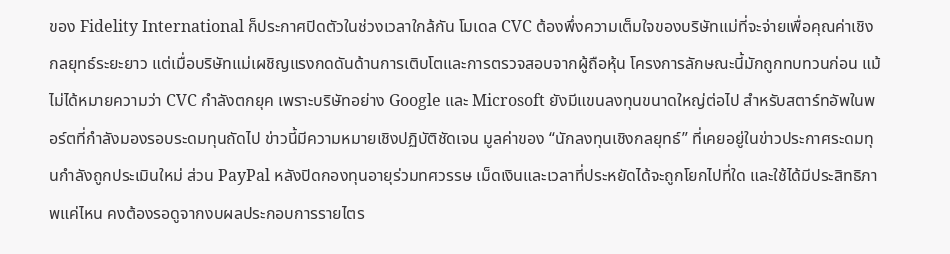ของ Fidelity International ก็ประกาศปิดตัวในช่วงเวลาใกล้กัน โมเดล CVC ต้องพึ่งความเต็มใจของบริษัทแม่ที่จะจ่ายเพื่อคุณค่าเชิงกลยุทธ์ระยะยาว แต่เมื่อบริษัทแม่เผชิญแรงกดดันด้านการเติบโตและการตรวจสอบจากผู้ถือหุ้น โครงการลักษณะนี้มักถูกทบทวนก่อน แม้ไม่ได้หมายความว่า CVC กำลังตกยุค เพราะบริษัทอย่าง Google และ Microsoft ยังมีแขนลงทุนขนาดใหญ่ต่อไป สำหรับสตาร์ทอัพในพอร์ตที่กำลังมองรอบระดมทุนถัดไป ข่าวนี้มีความหมายเชิงปฏิบัติชัดเจน มูลค่าของ “นักลงทุนเชิงกลยุทธ์” ที่เคยอยู่ในข่าวประกาศระดมทุนกำลังถูกประเมินใหม่ ส่วน PayPal หลังปิดกองทุนอายุร่วมทศวรรษ เม็ดเงินและเวลาที่ประหยัดได้จะถูกโยกไปที่ใด และใช้ได้มีประสิทธิภาพแค่ไหน คงต้องรอดูจากงบผลประกอบการรายไตร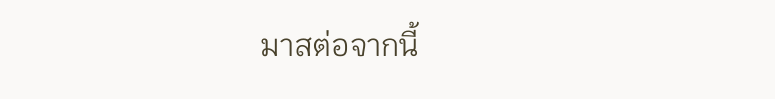มาสต่อจากนี้